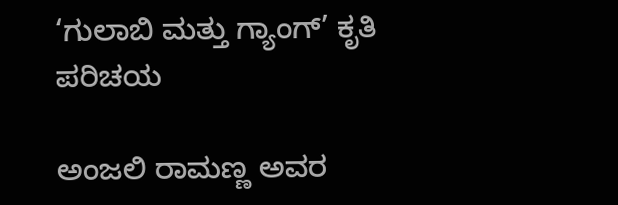‘ಗುಲಾಬಿ ಮತ್ತು ಗ್ಯಾಂಗ್’ ಕೃತಿ ಪರಿಚಯ

ಅಂಜಲಿ ರಾಮಣ್ಣ ಅವರ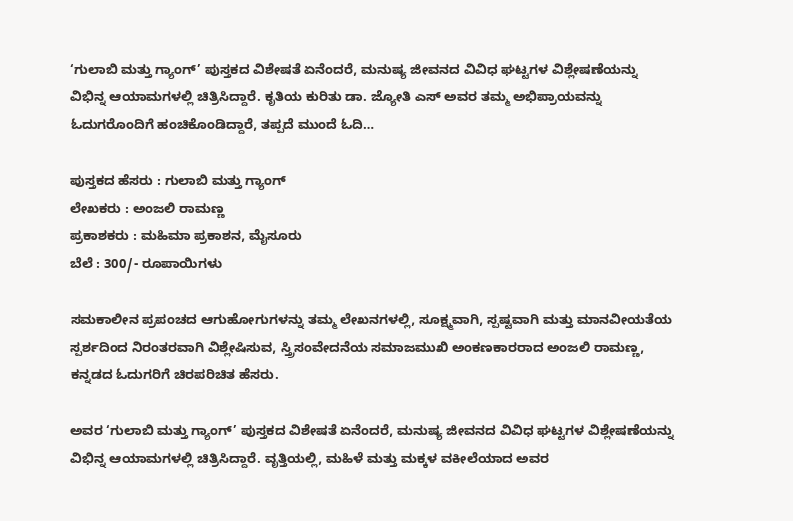‘ಗುಲಾಬಿ ಮತ್ತು ಗ್ಯಾಂಗ್’ ಪುಸ್ತಕದ ವಿಶೇಷತೆ ಏನೆಂದರೆ, ಮನುಷ್ಯ ಜೀವನದ ವಿವಿಧ ಘಟ್ಟಗಳ ವಿಶ್ಲೇಷಣೆಯನ್ನು ವಿಭಿನ್ನ ಆಯಾಮಗಳಲ್ಲಿ ಚಿತ್ರಿಸಿದ್ದಾರೆ. ಕೃತಿಯ ಕುರಿತು ಡಾ. ಜ್ಯೋತಿ ಎಸ್ ಅವರ ತಮ್ಮ ಅಭಿಪ್ರಾಯವನ್ನು ಓದುಗರೊಂದಿಗೆ ಹಂಚಿಕೊಂಡಿದ್ದಾರೆ, ತಪ್ಪದೆ ಮುಂದೆ ಓದಿ…

ಪುಸ್ತಕದ ಹೆಸರು : ಗುಲಾಬಿ ಮತ್ತು ಗ್ಯಾಂಗ್
ಲೇಖಕರು : ಅಂಜಲಿ ರಾಮಣ್ಣ
ಪ್ರಕಾಶಕರು : ಮಹಿಮಾ ಪ್ರಕಾಶನ, ಮೈಸೂರು
ಬೆಲೆ : 300/- ರೂಪಾಯಿಗಳು

ಸಮಕಾಲೀನ ಪ್ರಪಂಚದ ಆಗುಹೋಗುಗಳನ್ನು ತಮ್ಮ ಲೇಖನಗಳಲ್ಲಿ, ಸೂಕ್ಷ್ಮವಾಗಿ, ಸ್ಪಷ್ಟವಾಗಿ ಮತ್ತು ಮಾನವೀಯತೆಯ ಸ್ಪರ್ಶದಿಂದ ನಿರಂತರವಾಗಿ ವಿಶ್ಲೇಷಿಸುವ, ಸ್ತ್ರಿಸಂವೇದನೆಯ ಸಮಾಜಮುಖಿ ಅಂಕಣಕಾರರಾದ ಅಂಜಲಿ ರಾಮಣ್ಣ, ಕನ್ನಡದ ಓದುಗರಿಗೆ ಚಿರಪರಿಚಿತ ಹೆಸರು.

ಅವರ ‘ಗುಲಾಬಿ ಮತ್ತು ಗ್ಯಾಂಗ್’ ಪುಸ್ತಕದ ವಿಶೇಷತೆ ಏನೆಂದರೆ, ಮನುಷ್ಯ ಜೀವನದ ವಿವಿಧ ಘಟ್ಟಗಳ ವಿಶ್ಲೇಷಣೆಯನ್ನು ವಿಭಿನ್ನ ಆಯಾಮಗಳಲ್ಲಿ ಚಿತ್ರಿಸಿದ್ದಾರೆ. ವೃತ್ತಿಯಲ್ಲಿ, ಮಹಿಳೆ ಮತ್ತು ಮಕ್ಕಳ ವಕೀಲೆಯಾದ ಅವರ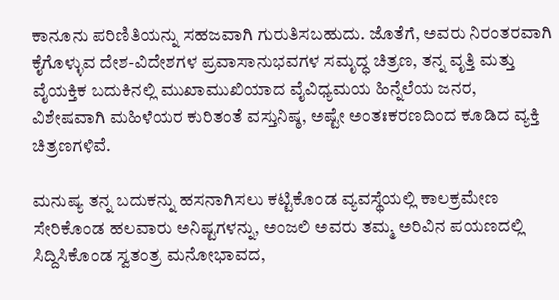ಕಾನೂನು ಪರಿಣಿತಿಯನ್ನು ಸಹಜವಾಗಿ ಗುರುತಿಸಬಹುದು. ಜೊತೆಗೆ, ಅವರು ನಿರಂತರವಾಗಿ ಕೈಗೊಳ್ಳುವ ದೇಶ-ವಿದೇಶಗಳ ಪ್ರವಾಸಾನುಭವಗಳ ಸಮೃದ್ಧ ಚಿತ್ರಣ, ತನ್ನ ವೃತ್ತಿ ಮತ್ತು ವೈಯಕ್ತಿಕ ಬದುಕಿನಲ್ಲಿ ಮುಖಾಮುಖಿಯಾದ ವೈವಿಧ್ಯಮಯ ಹಿನ್ನೆಲೆಯ ಜನರ, ವಿಶೇಷವಾಗಿ ಮಹಿಳೆಯರ ಕುರಿತಂತೆ ವಸ್ತುನಿಷ್ಠ, ಅಷ್ಟೇ ಅಂತಃಕರಣದಿಂದ ಕೂಡಿದ ವ್ಯಕ್ತಿ ಚಿತ್ರಣಗಳಿವೆ.

ಮನುಷ್ಯ ತನ್ನ ಬದುಕನ್ನು ಹಸನಾಗಿಸಲು ಕಟ್ಟಿಕೊಂಡ ವ್ಯವಸ್ಥೆಯಲ್ಲಿ ಕಾಲಕ್ರಮೇಣ ಸೇರಿಕೊಂಡ ಹಲವಾರು ಅನಿಷ್ಟಗಳನ್ನು, ಅಂಜಲಿ ಅವರು ತಮ್ಮ ಅರಿವಿನ ಪಯಣದಲ್ಲಿ ಸಿದ್ದಿಸಿಕೊಂಡ ಸ್ವತಂತ್ರ ಮನೋಭಾವದ,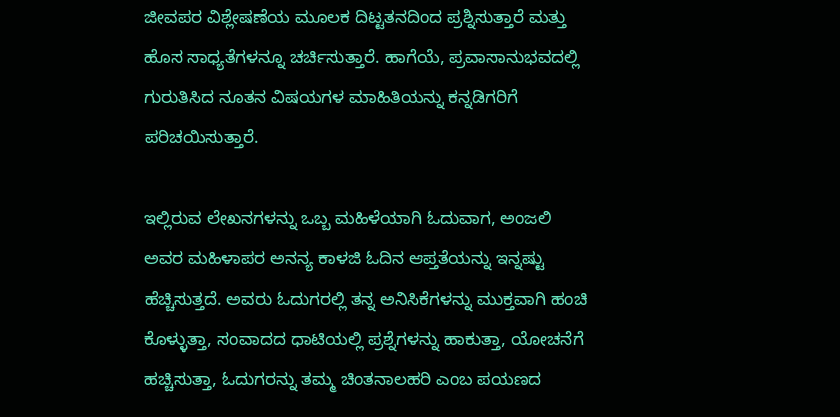ಜೀವಪರ ವಿಶ್ಲೇಷಣೆಯ ಮೂಲಕ ದಿಟ್ಟತನದಿಂದ ಪ್ರಶ್ನಿಸುತ್ತಾರೆ ಮತ್ತು ಹೊಸ ಸಾಧ್ಯತೆಗಳನ್ನೂ ಚರ್ಚಿಸುತ್ತಾರೆ. ಹಾಗೆಯೆ, ಪ್ರವಾಸಾನುಭವದಲ್ಲಿ ಗುರುತಿಸಿದ ನೂತನ ವಿಷಯಗಳ ಮಾಹಿತಿಯನ್ನು ಕನ್ನಡಿಗರಿಗೆ ಪರಿಚಯಿಸುತ್ತಾರೆ.

ಇಲ್ಲಿರುವ ಲೇಖನಗಳನ್ನು ಒಬ್ಬ ಮಹಿಳೆಯಾಗಿ ಓದುವಾಗ, ಅಂಜಲಿ ಅವರ ಮಹಿಳಾಪರ ಅನನ್ಯ ಕಾಳಜಿ ಓದಿನ ಆಪ್ತತೆಯನ್ನು ಇನ್ನಷ್ಟು ಹೆಚ್ಚಿಸುತ್ತದೆ. ಅವರು ಓದುಗರಲ್ಲಿ ತನ್ನ ಅನಿಸಿಕೆಗಳನ್ನು ಮುಕ್ತವಾಗಿ ಹಂಚಿ ಕೊಳ್ಳುತ್ತಾ, ಸಂವಾದದ ಧಾಟಿಯಲ್ಲಿ ಪ್ರಶ್ನೆಗಳನ್ನು ಹಾಕುತ್ತಾ, ಯೋಚನೆಗೆ ಹಚ್ಚಿಸುತ್ತಾ, ಓದುಗರನ್ನು ತಮ್ಮ ಚಿಂತನಾಲಹರಿ ಎಂಬ ಪಯಣದ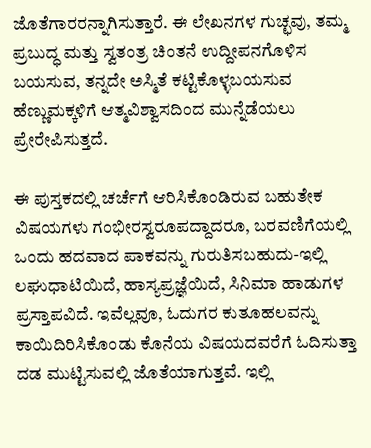ಜೊತೆಗಾರರನ್ನಾಗಿಸುತ್ತಾರೆ. ಈ ಲೇಖನಗಳ ಗುಚ್ಛವು, ತಮ್ಮ ಪ್ರಬುದ್ಧ ಮತ್ತು ಸ್ವತಂತ್ರ ಚಿಂತನೆ ಉದ್ದೀಪನಗೊಳಿಸ ಬಯಸುವ, ತನ್ನದೇ ಅಸ್ಮಿತೆ ಕಟ್ಟಿಕೊಳ್ಳಬಯಸುವ ಹೆಣ್ಣುಮಕ್ಕಳಿಗೆ ಆತ್ಮವಿಶ್ವಾಸದಿಂದ ಮುನ್ನೆಡೆಯಲು ಪ್ರೇರೇಪಿಸುತ್ತದೆ.

ಈ ಪುಸ್ತಕದಲ್ಲಿ ಚರ್ಚೆಗೆ ಆರಿಸಿಕೊಂಡಿರುವ ಬಹುತೇಕ ವಿಷಯಗಳು ಗಂಭೀರಸ್ವರೂಪದ್ದಾದರೂ, ಬರವಣಿಗೆಯಲ್ಲಿ ಒಂದು ಹದವಾದ ಪಾಕವನ್ನು ಗುರುತಿಸಬಹುದು-ಇಲ್ಲಿ ಲಘುಧಾಟಿಯಿದೆ, ಹಾಸ್ಯಪ್ರಜ್ಞೆಯಿದೆ, ಸಿನಿಮಾ ಹಾಡುಗಳ ಪ್ರಸ್ತಾಪವಿದೆ. ಇವೆಲ್ಲವೂ, ಓದುಗರ ಕುತೂಹಲವನ್ನು ಕಾಯಿದಿರಿಸಿಕೊಂಡು ಕೊನೆಯ ವಿಷಯದವರೆಗೆ ಓದಿಸುತ್ತಾ ದಡ ಮುಟ್ಟಿಸುವಲ್ಲಿ ಜೊತೆಯಾಗುತ್ತವೆ. ಇಲ್ಲಿ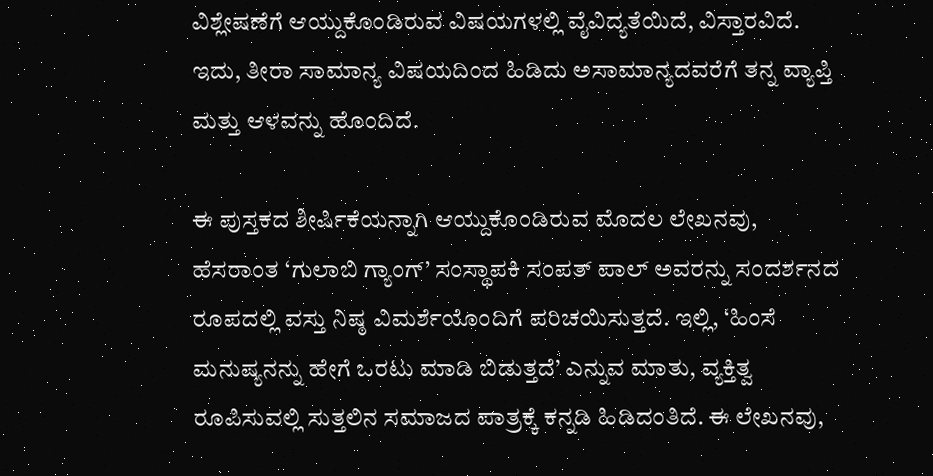ವಿಶ್ಲೇಷಣೆಗೆ ಆಯ್ದುಕೊಂಡಿರುವ ವಿಷಯಗಳಲ್ಲಿ ವೈವಿದ್ಯತೆಯಿದೆ, ವಿಸ್ತಾರವಿದೆ. ಇದು, ತೀರಾ ಸಾಮಾನ್ಯ ವಿಷಯದಿಂದ ಹಿಡಿದು ಅಸಾಮಾನ್ಯದವರೆಗೆ ತನ್ನ ವ್ಯಾಪ್ತಿ ಮತ್ತು ಆಳವನ್ನು ಹೊಂದಿದೆ.

ಈ ಪುಸ್ತಕದ ಶೀರ್ಷಿಕೆಯನ್ನಾಗಿ ಆಯ್ದುಕೊಂಡಿರುವ ಮೊದಲ ಲೇಖನವು, ಹೆಸರಾಂತ ‘ಗುಲಾಬಿ ಗ್ಯಾಂಗ್’ ಸಂಸ್ಥಾಪಕಿ ಸಂಪತ್ ಪಾಲ್ ಅವರನ್ನು ಸಂದರ್ಶನದ ರೂಪದಲ್ಲಿ ವಸ್ತು ನಿಷ್ಠ ವಿಮರ್ಶೆಯೊಂದಿಗೆ ಪರಿಚಯಿಸುತ್ತದೆ. ಇಲ್ಲಿ, ‘ಹಿಂಸೆ ಮನುಷ್ಯನನ್ನು ಹೇಗೆ ಒರಟು ಮಾಡಿ ಬಿಡುತ್ತದೆ’ ಎನ್ನುವ ಮಾತು, ವ್ಯಕ್ತಿತ್ವ ರೂಪಿಸುವಲ್ಲಿ ಸುತ್ತಲಿನ ಸಮಾಜದ ಪಾತ್ರಕ್ಕೆ ಕನ್ನಡಿ ಹಿಡಿದಂತಿದೆ. ಈ ಲೇಖನವು,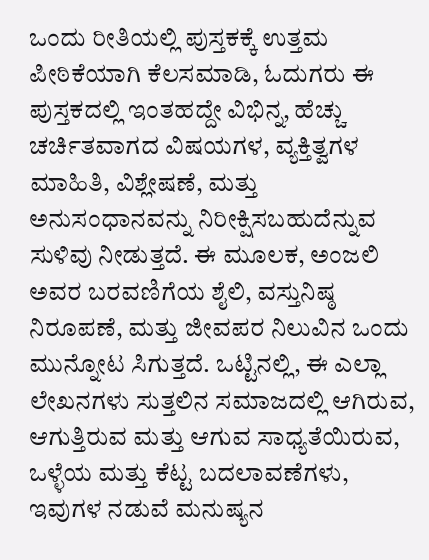ಒಂದು ರೀತಿಯಲ್ಲಿ ಪುಸ್ತಕಕ್ಕೆ ಉತ್ತಮ ಪೀಠಿಕೆಯಾಗಿ ಕೆಲಸಮಾಡಿ, ಓದುಗರು ಈ ಪುಸ್ತಕದಲ್ಲಿ ಇಂತಹದ್ದೇ ವಿಭಿನ್ನ, ಹೆಚ್ಚು ಚರ್ಚಿತವಾಗದ ವಿಷಯಗಳ, ವ್ಯಕ್ತಿತ್ವಗಳ ಮಾಹಿತಿ, ವಿಶ್ಲೇಷಣೆ, ಮತ್ತು ಅನುಸಂಧಾನವನ್ನು ನಿರೀಕ್ಷಿಸಬಹುದೆನ್ನುವ ಸುಳಿವು ನೀಡುತ್ತದೆ. ಈ ಮೂಲಕ, ಅಂಜಲಿ ಅವರ ಬರವಣಿಗೆಯ ಶೈಲಿ, ವಸ್ತುನಿಷ್ಠ ನಿರೂಪಣೆ, ಮತ್ತು ಜೀವಪರ ನಿಲುವಿನ ಒಂದು ಮುನ್ನೋಟ ಸಿಗುತ್ತದೆ. ಒಟ್ಟಿನಲ್ಲಿ, ಈ ಎಲ್ಲಾ ಲೇಖನಗಳು ಸುತ್ತಲಿನ ಸಮಾಜದಲ್ಲಿ ಆಗಿರುವ, ಆಗುತ್ತಿರುವ ಮತ್ತು ಆಗುವ ಸಾಧ್ಯತೆಯಿರುವ, ಒಳ್ಳೆಯ ಮತ್ತು ಕೆಟ್ಟ ಬದಲಾವಣೆಗಳು, ಇವುಗಳ ನಡುವೆ ಮನುಷ್ಯನ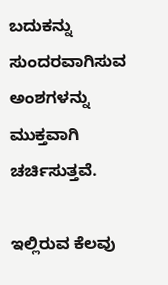ಬದುಕನ್ನು ಸುಂದರವಾಗಿಸುವ ಅಂಶಗಳನ್ನು ಮುಕ್ತವಾಗಿ ಚರ್ಚಿಸುತ್ತವೆ.

ಇಲ್ಲಿರುವ ಕೆಲವು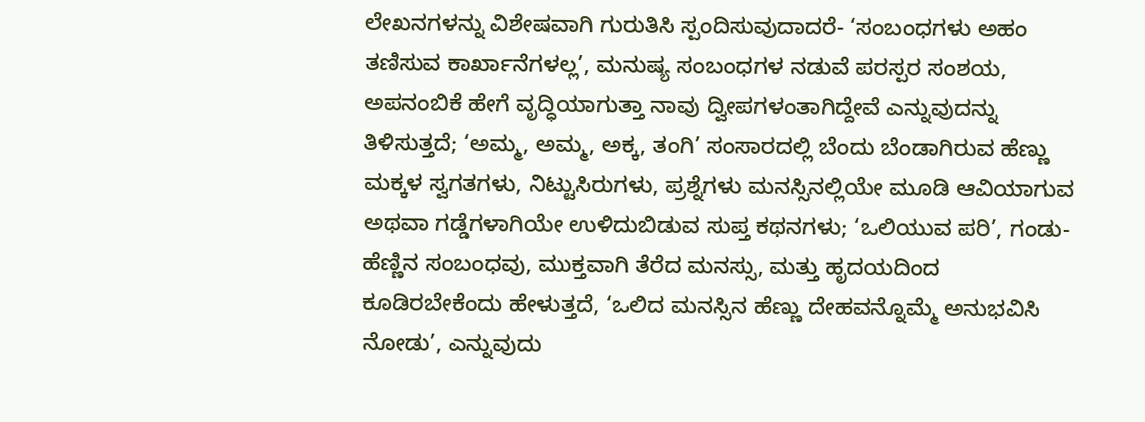ಲೇಖನಗಳನ್ನು ವಿಶೇಷವಾಗಿ ಗುರುತಿಸಿ ಸ್ಪಂದಿಸುವುದಾದರೆ- ‘ಸಂಬಂಧಗಳು ಅಹಂ ತಣಿಸುವ ಕಾರ್ಖಾನೆಗಳಲ್ಲ’, ಮನುಷ್ಯ ಸಂಬಂಧಗಳ ನಡುವೆ ಪರಸ್ಪರ ಸಂಶಯ, ಅಪನಂಬಿಕೆ ಹೇಗೆ ವೃದ್ಧಿಯಾಗುತ್ತಾ ನಾವು ದ್ವೀಪಗಳಂತಾಗಿದ್ದೇವೆ ಎನ್ನುವುದನ್ನು ತಿಳಿಸುತ್ತದೆ; ‘ಅಮ್ಮ, ಅಮ್ಮ, ಅಕ್ಕ, ತಂಗಿ’ ಸಂಸಾರದಲ್ಲಿ ಬೆಂದು ಬೆಂಡಾಗಿರುವ ಹೆಣ್ಣು ಮಕ್ಕಳ ಸ್ವಗತಗಳು, ನಿಟ್ಟುಸಿರುಗಳು, ಪ್ರಶ್ನೆಗಳು ಮನಸ್ಸಿನಲ್ಲಿಯೇ ಮೂಡಿ ಆವಿಯಾಗುವ ಅಥವಾ ಗಡ್ಡೆಗಳಾಗಿಯೇ ಉಳಿದುಬಿಡುವ ಸುಪ್ತ ಕಥನಗಳು; ‘ಒಲಿಯುವ ಪರಿ’, ಗಂಡು-ಹೆಣ್ಣಿನ ಸಂಬಂಧವು, ಮುಕ್ತವಾಗಿ ತೆರೆದ ಮನಸ್ಸು, ಮತ್ತು ಹೃದಯದಿಂದ ಕೂಡಿರಬೇಕೆಂದು ಹೇಳುತ್ತದೆ, ‘ಒಲಿದ ಮನಸ್ಸಿನ ಹೆಣ್ಣು ದೇಹವನ್ನೊಮ್ಮೆ ಅನುಭವಿಸಿ ನೋಡು’, ಎನ್ನುವುದು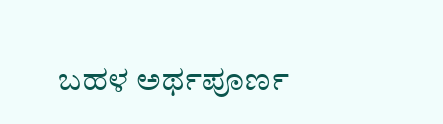ಬಹಳ ಅರ್ಥಪೂರ್ಣ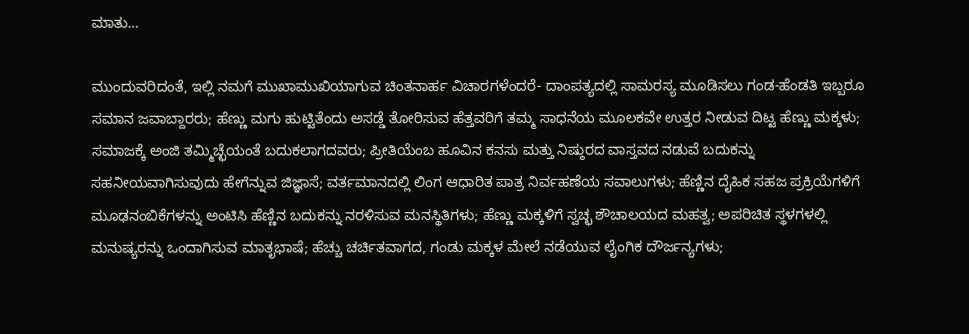ಮಾತು…

ಮುಂದುವರಿದಂತೆ, ಇಲ್ಲಿ ನಮಗೆ ಮುಖಾಮುಖಿಯಾಗುವ ಚಿಂತನಾರ್ಹ ವಿಚಾರಗಳೆಂದರೆ- ದಾಂಪತ್ಯದಲ್ಲಿ ಸಾಮರಸ್ಯ ಮೂಡಿಸಲು ಗಂಡ-ಹೆಂಡತಿ ಇಬ್ಬರೂ ಸಮಾನ ಜವಾಬ್ದಾರರು; ಹೆಣ್ಣು ಮಗು ಹುಟ್ಟಿತೆಂದು ಅಸಡ್ಡೆ ತೋರಿಸುವ ಹೆತ್ತವರಿಗೆ ತಮ್ಮ ಸಾಧನೆಯ ಮೂಲಕವೇ ಉತ್ತರ ನೀಡುವ ದಿಟ್ಟ ಹೆಣ್ಣು ಮಕ್ಕಳು; ಸಮಾಜಕ್ಕೆ ಅಂಜಿ ತಮ್ಮಿಚ್ಛೆಯಂತೆ ಬದುಕಲಾಗದವರು; ಪ್ರೀತಿಯೆಂಬ ಹೂವಿನ ಕನಸು ಮತ್ತು ನಿಷ್ಠುರದ ವಾಸ್ತವದ ನಡುವೆ ಬದುಕನ್ನು ಸಹನೀಯವಾಗಿಸುವುದು ಹೇಗೆನ್ನುವ ಜಿಜ್ಞಾಸೆ; ವರ್ತಮಾನದಲ್ಲಿ ಲಿಂಗ ಆಧಾರಿತ ಪಾತ್ರ ನಿರ್ವಹಣೆಯ ಸವಾಲುಗಳು; ಹೆಣ್ಣಿನ ದೈಹಿಕ ಸಹಜ ಪ್ರಕ್ರಿಯೆಗಳಿಗೆ ಮೂಢನಂಬಿಕೆಗಳನ್ನು ಅಂಟಿಸಿ ಹೆಣ್ಣಿನ ಬದುಕನ್ನು ನರಳಿಸುವ ಮನಸ್ಥಿತಿಗಳು; ಹೆಣ್ಣು ಮಕ್ಕಳಿಗೆ ಸ್ವಚ್ಛ ಶೌಚಾಲಯದ ಮಹತ್ವ; ಅಪರಿಚಿತ ಸ್ಥಳಗಳಲ್ಲಿ ಮನುಷ್ಯರನ್ನು ಒಂದಾಗಿಸುವ ಮಾತೃಭಾಷೆ; ಹೆಚ್ಚು ಚರ್ಚಿತವಾಗದ, ಗಂಡು ಮಕ್ಕಳ ಮೇಲೆ ನಡೆಯುವ ಲೈಂಗಿಕ ದೌರ್ಜನ್ಯಗಳು;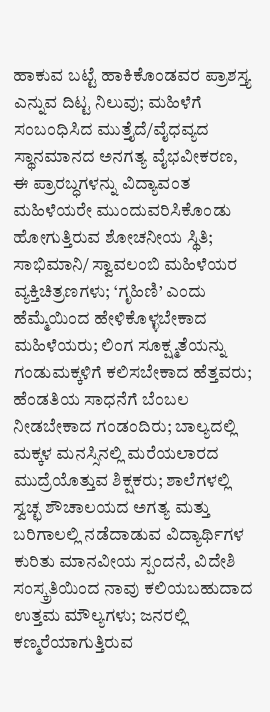ಹಾಕುವ ಬಟ್ಟೆ ಹಾಕಿಕೊಂಡವರ ಪ್ರಾಶಸ್ತ್ಯ ಎನ್ನುವ ದಿಟ್ಟ ನಿಲುವು; ಮಹಿಳೆಗೆ ಸಂಬಂಧಿಸಿದ ಮುತ್ತೈದೆ/ವೈಧವ್ಯದ ಸ್ಥಾನಮಾನದ ಅನಗತ್ಯ ವೈಭವೀಕರಣ, ಈ ಪ್ರಾರಬ್ಧಗಳನ್ನು ವಿದ್ಯಾವಂತ ಮಹಿಳೆಯರೇ ಮುಂದುವರಿಸಿಕೊಂಡು ಹೋಗುತ್ತಿರುವ ಶೋಚನೀಯ ಸ್ಥಿತಿ; ಸಾಭಿಮಾನಿ/ ಸ್ವಾವಲಂಬಿ ಮಹಿಳೆಯರ ವ್ಯಕ್ತಿಚಿತ್ರಣಗಳು; ‘ಗೃಹಿಣಿ’ ಎಂದು ಹೆಮ್ಮೆಯಿಂದ ಹೇಳಿಕೊಳ್ಳಬೇಕಾದ ಮಹಿಳೆಯರು; ಲಿಂಗ ಸೂಕ್ಷ್ಮತೆಯನ್ನು ಗಂಡುಮಕ್ಕಳಿಗೆ ಕಲಿಸಬೇಕಾದ ಹೆತ್ತವರು; ಹೆಂಡತಿಯ ಸಾಧನೆಗೆ ಬೆಂಬಲ ನೀಡಬೇಕಾದ ಗಂಡಂದಿರು; ಬಾಲ್ಯದಲ್ಲಿ ಮಕ್ಕಳ ಮನಸ್ಸಿನಲ್ಲಿ ಮರೆಯಲಾರದ ಮುದ್ರೆಯೊತ್ತುವ ಶಿಕ್ಷಕರು; ಶಾಲೆಗಳಲ್ಲಿ ಸ್ವಚ್ಛ ಶೌಚಾಲಯದ ಅಗತ್ಯ ಮತ್ತು ಬರಿಗಾಲಲ್ಲಿ ನಡೆದಾಡುವ ವಿದ್ಯಾರ್ಥಿಗಳ ಕುರಿತು ಮಾನವೀಯ ಸ್ಪಂದನೆ, ವಿದೇಶಿ ಸಂಸ್ಕ್ರತಿಯಿಂದ ನಾವು ಕಲಿಯಬಹುದಾದ ಉತ್ತಮ ಮೌಲ್ಯಗಳು; ಜನರಲ್ಲಿ ಕಣ್ಮರೆಯಾಗುತ್ತಿರುವ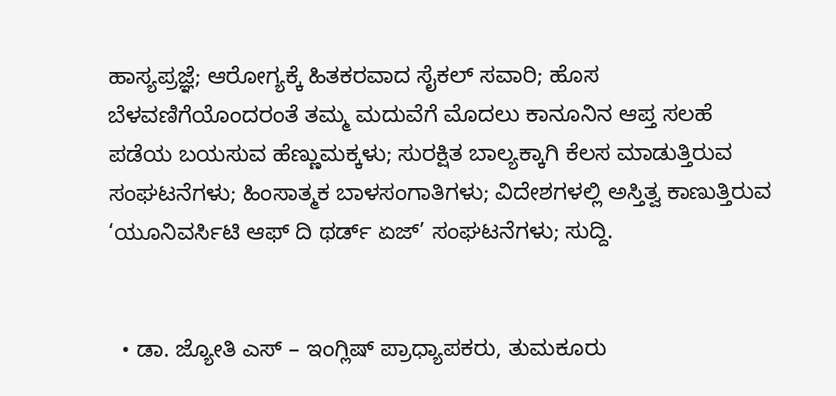ಹಾಸ್ಯಪ್ರಜ್ಞೆ; ಆರೋಗ್ಯಕ್ಕೆ ಹಿತಕರವಾದ ಸೈಕಲ್ ಸವಾರಿ; ಹೊಸ ಬೆಳವಣಿಗೆಯೊಂದರಂತೆ ತಮ್ಮ ಮದುವೆಗೆ ಮೊದಲು ಕಾನೂನಿನ ಆಪ್ತ ಸಲಹೆ ಪಡೆಯ ಬಯಸುವ ಹೆಣ್ಣುಮಕ್ಕಳು; ಸುರಕ್ಷಿತ ಬಾಲ್ಯಕ್ಕಾಗಿ ಕೆಲಸ ಮಾಡುತ್ತಿರುವ ಸಂಘಟನೆಗಳು; ಹಿಂಸಾತ್ಮಕ ಬಾಳಸಂಗಾತಿಗಳು; ವಿದೇಶಗಳಲ್ಲಿ ಅಸ್ತಿತ್ವ ಕಾಣುತ್ತಿರುವ ‘ಯೂನಿವರ್ಸಿಟಿ ಆಫ್ ದಿ ಥರ್ಡ್ ಏಜ್’ ಸಂಘಟನೆಗಳು; ಸುದ್ದಿ.


  • ಡಾ. ಜ್ಯೋತಿ ಎಸ್ – ಇಂಗ್ಲಿಷ್ ಪ್ರಾಧ್ಯಾಪಕರು, ತುಮಕೂರು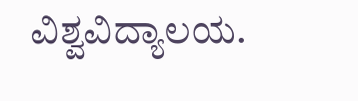ವಿಶ್ವವಿದ್ಯಾಲಯ.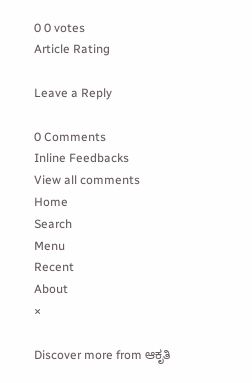0 0 votes
Article Rating

Leave a Reply

0 Comments
Inline Feedbacks
View all comments
Home
Search
Menu
Recent
About
×

Discover more from ಆಕೃತಿ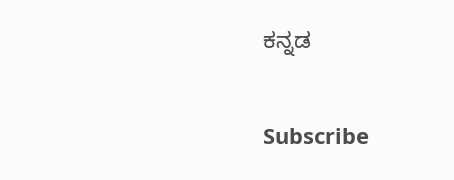ಕನ್ನಡ

Subscribe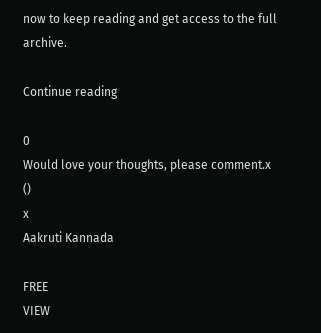now to keep reading and get access to the full archive.

Continue reading

0
Would love your thoughts, please comment.x
()
x
Aakruti Kannada

FREE
VIEW